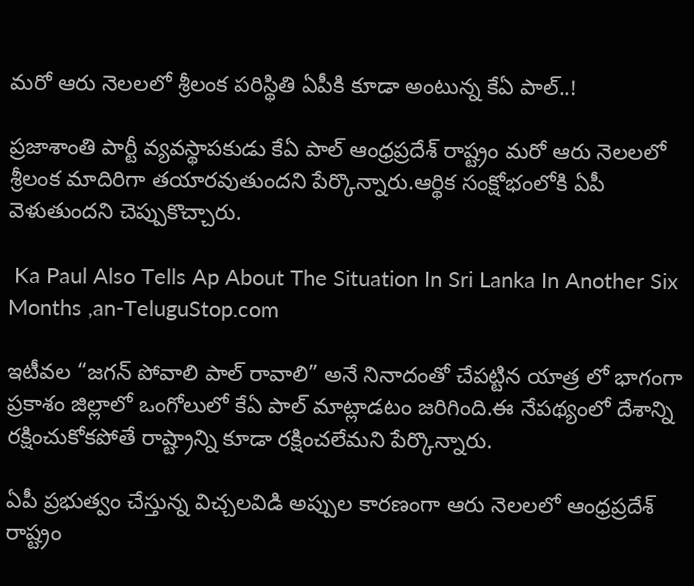మరో ఆరు నెలలలో శ్రీలంక పరిస్థితి ఏపీకి కూడా అంటున్న కేఏ పాల్..!

ప్రజాశాంతి పార్టీ వ్యవస్థాపకుడు కేఏ పాల్ ఆంధ్రప్రదేశ్ రాష్ట్రం మరో ఆరు నెలలలో శ్రీలంక మాదిరిగా తయారవుతుందని పేర్కొన్నారు.ఆర్థిక సంక్షోభంలోకి ఏపీ వెళుతుందని చెప్పుకొచ్చారు.

 Ka Paul Also Tells Ap About The Situation In Sri Lanka In Another Six Months ,an-TeluguStop.com

ఇటీవల “జగన్ పోవాలి పాల్ రావాలి” అనే నినాదంతో చేపట్టిన యాత్ర లో భాగంగా ప్రకాశం జిల్లాలో ఒంగోలులో కేఏ పాల్ మాట్లాడటం జరిగింది.ఈ నేపథ్యంలో దేశాన్ని రక్షించుకోకపోతే రాష్ట్రాన్ని కూడా రక్షించలేమని పేర్కొన్నారు.

ఏపీ ప్రభుత్వం చేస్తున్న విచ్చలవిడి అప్పుల కారణంగా ఆరు నెలలలో ఆంధ్రప్రదేశ్ రాష్ట్రం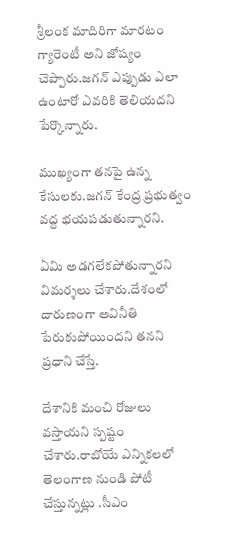శ్రీలంక మాదిరిగా మారటం గ్యారెంటీ అని జోష్యం చెప్పారు.జగన్ ఎప్పుడు ఎలా ఉంటారో ఎవరికి తెలియదని పేర్కొన్నారు.

ముఖ్యంగా తనపై ఉన్న కేసులకు.జగన్ కేంద్ర ప్రభుత్వం వద్ద భయపడుతున్నారని.

ఏమి అడగలేకపోతున్నారని విమర్శలు చేశారు.దేశంలో దారుణంగా అవినీతి పేరుకుపోయిందని తనని ప్రధాని చేస్తే.

దేశానికి మంచి రోజులు వస్తాయని స్పష్టం చేశారు.రాబోయే ఎన్నికలలో తెలంగాణ నుండి పోటీ చేస్తున్నట్లు .సీఎం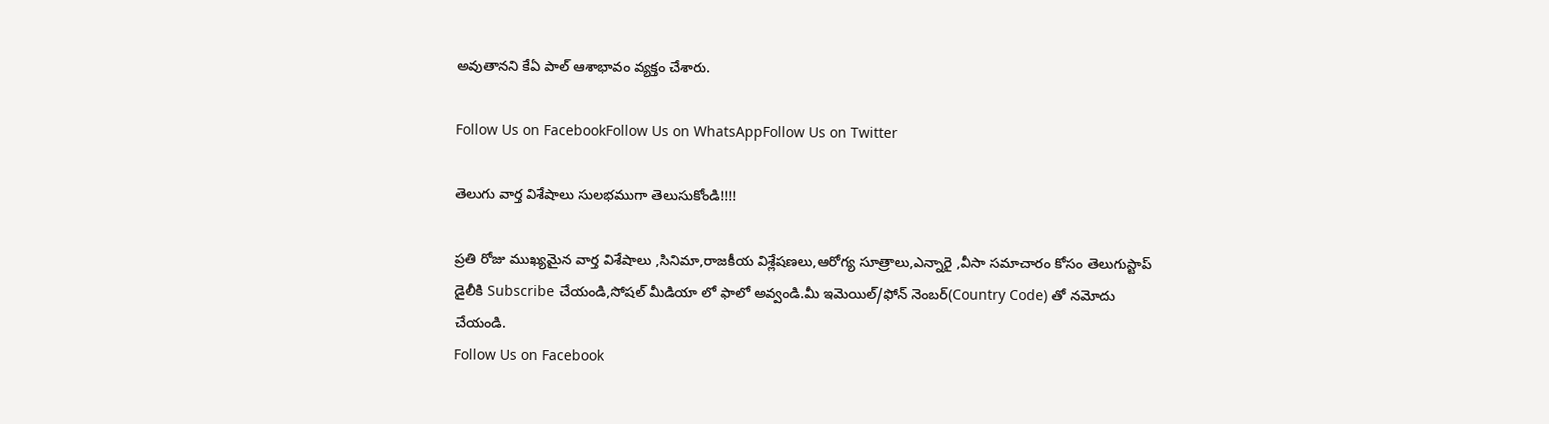అవుతానని కేఏ పాల్ ఆశాభావం వ్యక్తం చేశారు.

Follow Us on FacebookFollow Us on WhatsAppFollow Us on Twitter

తెలుగు వార్త విశేషాలు సులభముగా తెలుసుకోండి!!!!

ప్రతి రోజు ముఖ్యమైన వార్త విశేషాలు ,సినిమా,రాజకీయ విశ్లేషణలు,ఆరోగ్య సూత్రాలు,ఎన్నారై ,వీసా సమాచారం కోసం తెలుగుస్టాప్ డైలీకి Subscribe చేయండి,సోషల్ మీడియా లో ఫాలో అవ్వండి.మీ ఇమెయిల్/ఫోన్ నెంబర్(Country Code) తో నమోదు చేయండి.
Follow Us on Facebook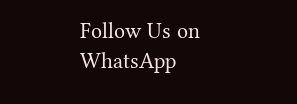Follow Us on WhatsApp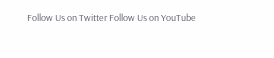Follow Us on Twitter Follow Us on YouTube